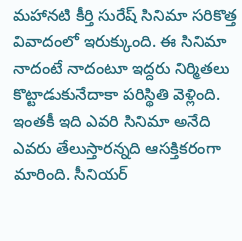మహానటి కీర్తి సురేష్ సినిమా సరికొత్త వివాదంలో ఇరుక్కుంది. ఈ సినిమా నాదంటే నాదంటూ ఇద్దరు నిర్మితలు కొట్టాడుకునేదాకా పరిస్థితి వెళ్లింది. ఇంతకీ ఇది ఎవరి సినిమా అనేది ఎవరు తేలుస్తారన్నది ఆసక్తికరంగా మారింది. సీనియర్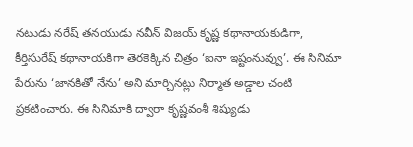నటుడు నరేష్ తనయుడు నవీన్ విజయ్ కృష్ణ కథానాయకుడిగా, కీర్తిసురేష్ కథానాయకిగా తెరకెక్కిన చిత్రం ‘ఐనా ఇష్టంనువ్వు’. ఈ సినిమా పేరును ‘జానకితో నేను’ అని మార్చినట్లు నిర్మాత అడ్డాల చంటి ప్రకటించారు. ఈ సినిమాకి ద్వారా కృష్ణవంశీ శిష్యుడు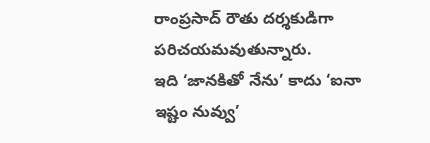రాంప్రసాద్ రౌతు దర్శకుడిగా పరిచయమవుతున్నారు.
ఇది ‘జానకితో నేను’ కాదు ‘ఐనా ఇష్టం నువ్వు’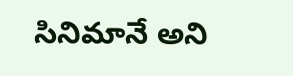సినిమానే అని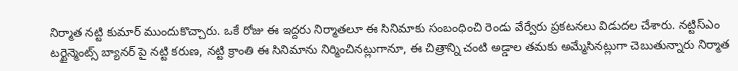నిర్మాత నట్టి కుమార్ ముందుకొచ్చారు. ఒకే రోజు ఈ ఇద్దరు నిర్మాతలూ ఈ సినిమాకు సంబంధించి రెండు వేర్వేరు ప్రకటనలు విడుదల చేశారు. నట్టిస్ఎం టర్టైన్మెంట్స్ బ్యానర్ పై నట్టి కరుణ, నట్టి క్రాంతి ఈ సినిమాను నిర్మించినట్లుగానూ, ఈ చిత్రాన్ని చంటి అడ్డాల తమకు అమ్మేసినట్లుగా చెబుతున్నారు నిర్మాత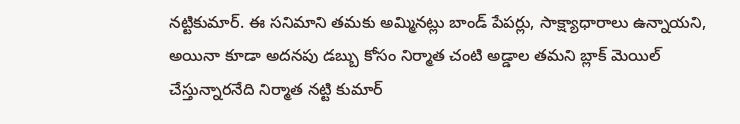నట్టికుమార్. ఈ సనిమాని తమకు అమ్మినట్లు బాండ్ పేపర్లు, సాక్ష్యాధారాలు ఉన్నాయని, అయినా కూడా అదనపు డబ్బు కోసం నిర్మాత చంటి అడ్డాల తమని బ్లాక్ మెయిల్ చేస్తున్నారనేది నిర్మాత నట్టి కుమార్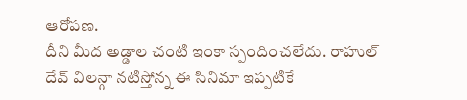ఆరోపణ.
దీని మీద అడ్డాల చంటి ఇంకా స్పందించలేదు. రాహుల్ దేవ్ విలన్గా నటిస్తోన్న ఈ సినిమా ఇప్పటికే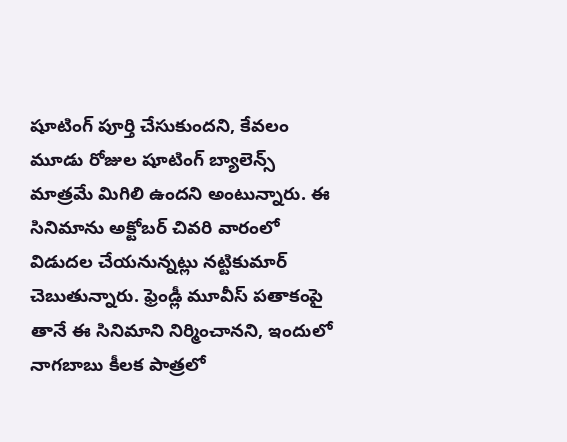షూటింగ్ పూర్తి చేసుకుందని, కేవలం మూడు రోజుల షూటింగ్ బ్యాలెన్స్ మాత్రమే మిగిలి ఉందని అంటున్నారు. ఈ సినిమాను అక్టోబర్ చివరి వారంలో విడుదల చేయనున్నట్లు నట్టికుమార్ చెబుతున్నారు. ఫ్రెండ్లీ మూవీస్ పతాకంపై తానే ఈ సినిమాని నిర్మించానని, ఇందులో నాగబాబు కీలక పాత్రలో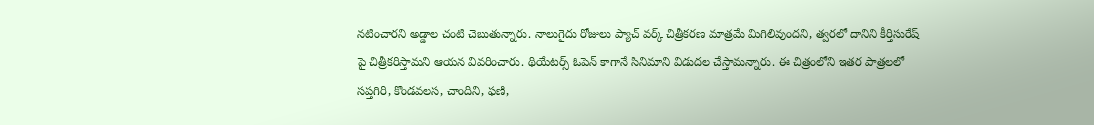నటించారని అడ్డాల చంటి చెబుతున్నారు. నాలుగైదు రోజులు ప్యాచ్ వర్క్ చిత్రీకరణ మాత్రమే మిగిలివుందని, త్వరలో దానిని కీర్తిసురేష్ పై చిత్రీకరిస్తామని ఆయన వివరించారు. థియేటర్స్ ఓపెన్ కాగానే సినిమాని విడుదల చేస్తామన్నారు. ఈ చిత్రంలోని ఇతర పాత్రలలో సప్తగిరి, కొండవలస, చాందిని, ఫణి,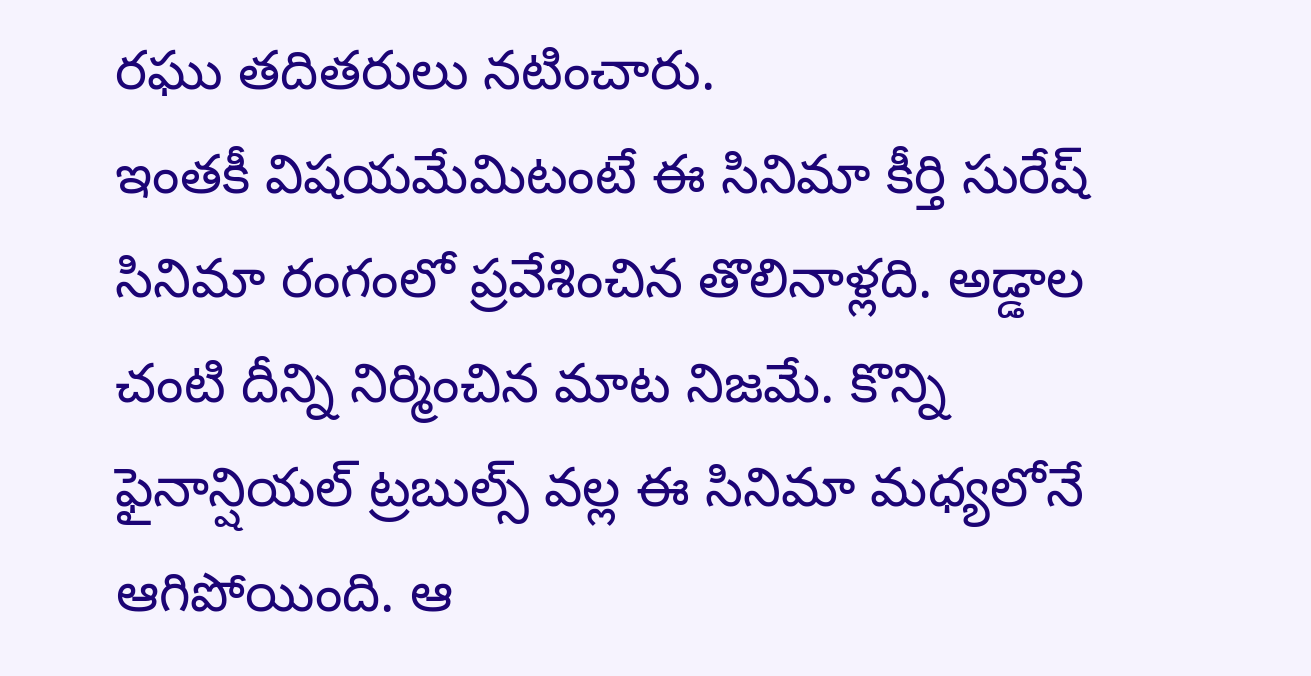రఘు తదితరులు నటించారు.
ఇంతకీ విషయమేమిటంటే ఈ సినిమా కీర్తి సురేష్ సినిమా రంగంలో ప్రవేశించిన తొలినాళ్లది. అడ్డాల చంటి దీన్ని నిర్మించిన మాట నిజమే. కొన్ని ఫైనాన్షియల్ ట్రబుల్స్ వల్ల ఈ సినిమా మధ్యలోనే ఆగిపోయింది. ఆ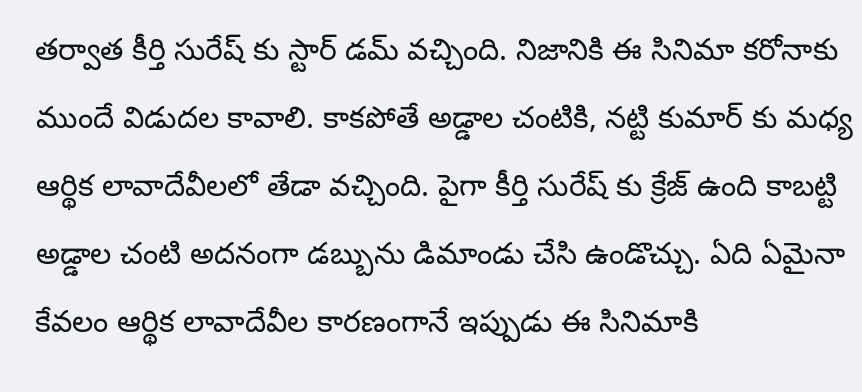తర్వాత కీర్తి సురేష్ కు స్టార్ డమ్ వచ్చింది. నిజానికి ఈ సినిమా కరోనాకు ముందే విడుదల కావాలి. కాకపోతే అడ్డాల చంటికి, నట్టి కుమార్ కు మధ్య ఆర్థిక లావాదేవీలలో తేడా వచ్చింది. పైగా కీర్తి సురేష్ కు క్రేజ్ ఉంది కాబట్టి అడ్డాల చంటి అదనంగా డబ్బును డిమాండు చేసి ఉండొచ్చు. ఏది ఏమైనా కేవలం ఆర్థిక లావాదేవీల కారణంగానే ఇప్పుడు ఈ సినిమాకి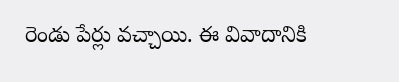రెండు పేర్లు వచ్చాయి. ఈ వివాదానికి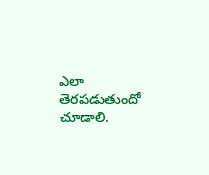ఎలా తెరపడుతుందో చూడాలి.